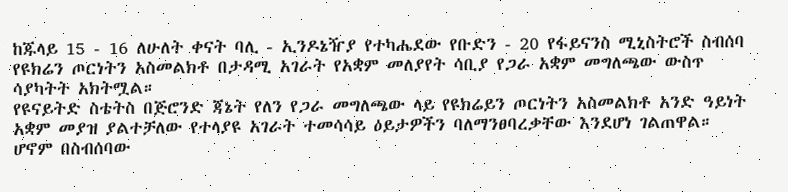ከጁላይ 15 - 16 ለሁለት ቀናት ባሊ - ኢንዶኔዥያ የተካሔደው የቡድን - 20 የፋይናንስ ሚኒስትሮች ስብሰባ የዩክሬን ጦርነትን አስመልክቶ በታዳሚ አገራት የአቋም መለያየት ሳቢያ የጋራ አቋም መግለጫው ውስጥ ሳያካትት አክትሟል።
የዩናይትድ ስቴትስ በጅሮንድ ጃኔት የለን የጋራ መግለጫው ላይ የዩክሬይን ጦርነትን አስመልክቶ አንድ ዓይነት አቋም መያዝ ያልተቻለው የተላያዩ አገራት ተመሳሳይ ዕይታዎችን ባለማንፀባረቃቸው እንደሆነ ገልጠዋል።
ሆኖም በስብሰባው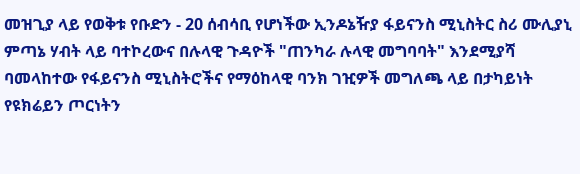መዝጊያ ላይ የወቅቱ የቡድን - 20 ሰብሳቢ የሆነችው ኢንዶኔዥያ ፋይናንስ ሚኒስትር ስሪ ሙሊያኒ ምጣኔ ሃብት ላይ ባተኮረውና በሉላዊ ጉዳዮች "ጠንካራ ሉላዊ መግባባት" እንደሚያሻ ባመላከተው የፋይናንስ ሚኒስትሮችና የማዕከላዊ ባንክ ገዢዎች መግለጫ ላይ በታካይነት የዩክሬይን ጦርነትን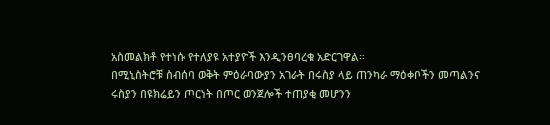አስመልክቶ የተነሱ የተለያዩ አተያዮች እንዲንፀባረቁ አድርገዋል።
በሚኒስትሮቹ ስብሰባ ወቅት ምዕራባውያን አገራት በሩስያ ላይ ጠንካራ ማዕቀቦችን መጣልንና ሩስያን በዩክሬይን ጦርነት በጦር ወንጀሎች ተጠያቂ መሆንን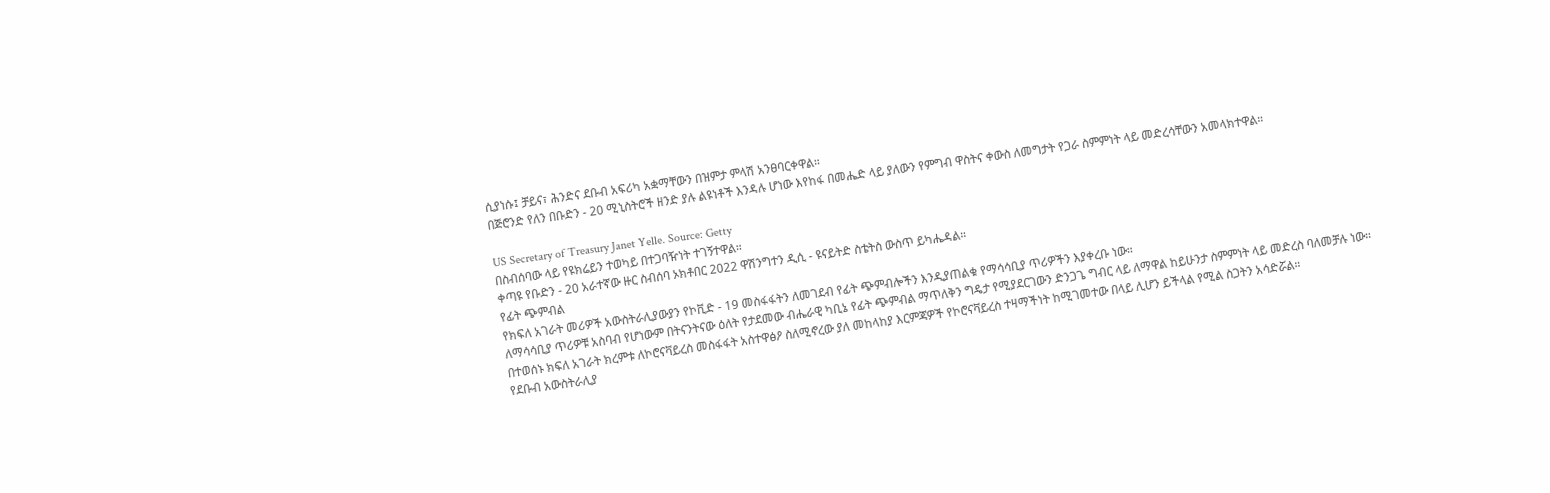ሲያነሱ፤ ቻይና፣ ሕንድና ደቡብ አፍሪካ አቋማቸውን በዝምታ ምላሽ አንፀባርቀዋል።
በጅሮንድ የለን በቡድን - 20 ሚኒስትሮች ዘንድ ያሉ ልዩነቶች እንዳሉ ሆነው እየከፋ በመሔድ ላይ ያለውን የምግብ ዋስትና ቀውስ ለመግታት የጋራ ስምምነት ላይ መድረሳቸውን አመላክተዋል።

US Secretary of Treasury Janet Yelle. Source: Getty
በስብሰባው ላይ የዩክሬይን ተወካይ በተጋባዥነት ተገኝተዋል።
ቀጣዩ የቡድን - 20 አራተኛው ዙር ስብሰባ ኦክቶበር 2022 ዋሽንግተን ዲሲ - ዩናይትድ ስቴትስ ውስጥ ይካሔዳል።
የፊት ጭምብል
የክፍለ አገራት መሪዎች አውስትራሊያውያን የኮቪድ - 19 መስፋፋትን ለመገደብ የፊት ጭምብሎችን እንዲያጠልቁ የማሳሳቢያ ጥሪዎችን እያቀረቡ ነው።
ለማሳሳቢያ ጥሪዎቹ አስባብ የሆነውም በትናንትናው ዕለት የታደመው ብሔራዊ ካቢኔ የፊት ጭምብል ማጥለቅን ግዴታ የሚያደርገውን ድንጋጌ ግብር ላይ ለማዋል ከይሁንታ ስምምነት ላይ መድረስ ባለመቻሉ ነው።
በተወሰኑ ክፍለ አገራት ክረምቱ ለኮሮናቫይረስ መስፋፋት አስተዋፅዖ ስለሚኖረው ያለ መከላከያ እርምጃዎች የኮሮናቫይረስ ተዛማችነት ከሚገመተው በላይ ሊሆን ይችላል የሚል ስጋትን አሳድሯል።
የደቡብ አውስትራሊያ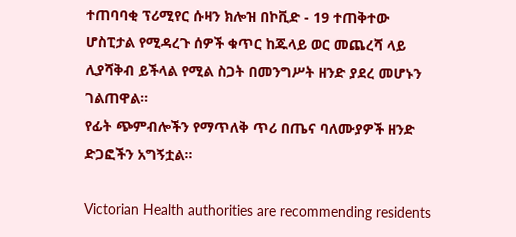ተጠባባቂ ፕሪሚየር ሱዛን ክሎዝ በኮቪድ - 19 ተጠቅተው ሆስፒታል የሚዳረጉ ሰዎች ቁጥር ከጁላይ ወር መጨረሻ ላይ ሊያሻቅብ ይችላል የሚል ስጋት በመንግሥት ዘንድ ያደረ መሆኑን ገልጠዋል።
የፊት ጭምብሎችን የማጥለቅ ጥሪ በጤና ባለሙያዎች ዘንድ ድጋፎችን አግኝቷል።

Victorian Health authorities are recommending residents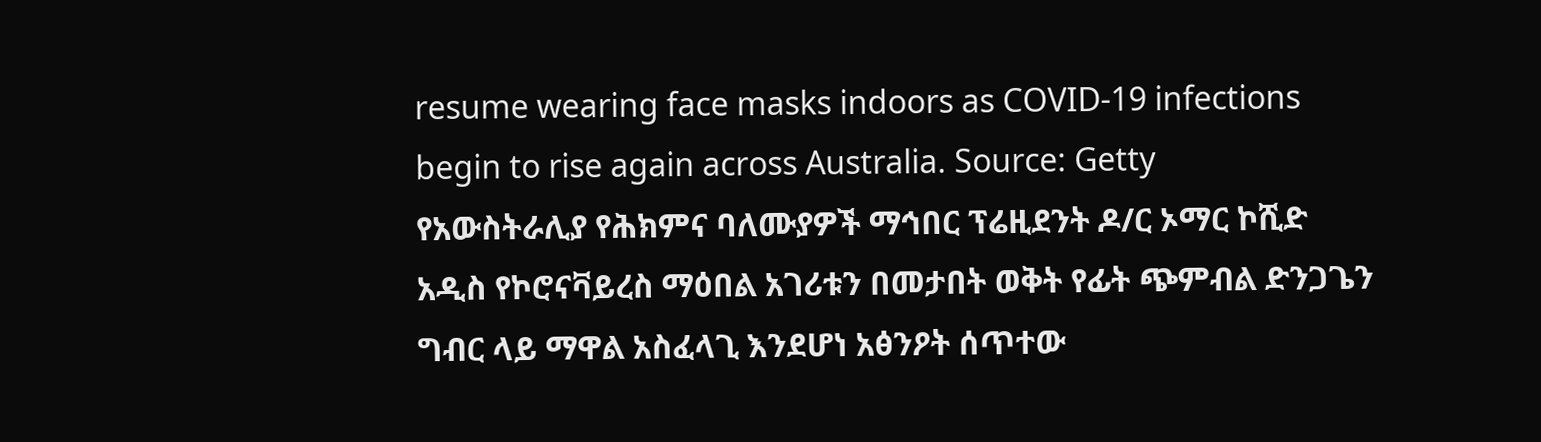resume wearing face masks indoors as COVID-19 infections begin to rise again across Australia. Source: Getty
የአውስትራሊያ የሕክምና ባለሙያዎች ማኅበር ፕሬዚደንት ዶ/ር ኦማር ኮሺድ አዲስ የኮሮናቫይረስ ማዕበል አገሪቱን በመታበት ወቅት የፊት ጭምብል ድንጋጌን ግብር ላይ ማዋል አስፈላጊ እንደሆነ አፅንዖት ሰጥተው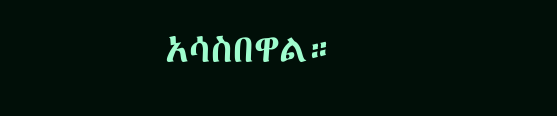አሳስበዋል።